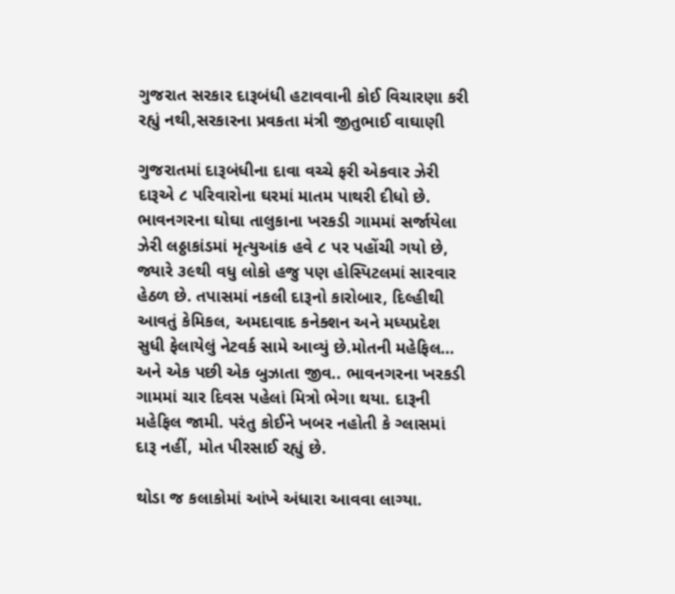ગુજરાત સરકાર દારૂબંધી હટાવવાની કોઈ વિચારણા કરી રહ્યું નથી,સરકારના પ્રવકતા મંત્રી જીતુભાઈ વાઘાણી

ગુજરાતમાં દારૂબંધીના દાવા વચ્ચે ફરી એકવાર ઝેરી દારૂએ ૮ પરિવારોના ઘરમાં માતમ પાથરી દીધો છે. ભાવનગરના ઘોઘા તાલુકાના ખરકડી ગામમાં સર્જાયેલા ઝેરી લઠ્ઠાકાંડમાં મૃત્યુઆંક હવે ૮ પર પહોંચી ગયો છે, જ્યારે ૩૯થી વધુ લોકો હજુ પણ હોસ્પિટલમાં સારવાર હેઠળ છે. તપાસમાં નકલી દારૂનો કારોબાર, દિલ્હીથી આવતું કેમિકલ, અમદાવાદ કનેક્શન અને મધ્યપ્રદેશ સુધી ફેલાયેલું નેટવર્ક સામે આવ્યું છે.મોતની મહેફિલ… અને એક પછી એક બુઝાતા જીવ.. ભાવનગરના ખરકડી ગામમાં ચાર દિવસ પહેલાં મિત્રો ભેગા થયા. દારૂની મહેફિલ જામી. પરંતુ કોઈને ખબર નહોતી કે ગ્લાસમાં દારૂ નહીં, મોત પીરસાઈ રહ્યું છે.

થોડા જ કલાકોમાં આંખે અંધારા આવવા લાગ્યા.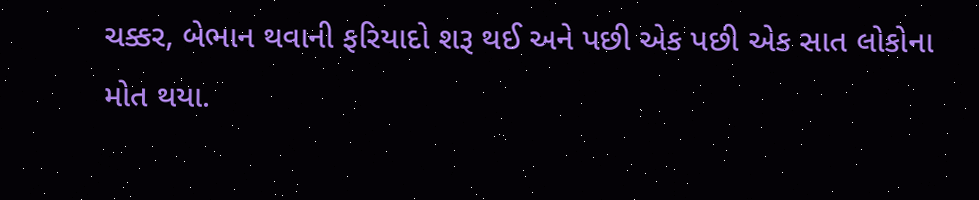ચક્કર, બેભાન થવાની ફરિયાદો શરૂ થઈ અને પછી એક પછી એક સાત લોકોના મોત થયા.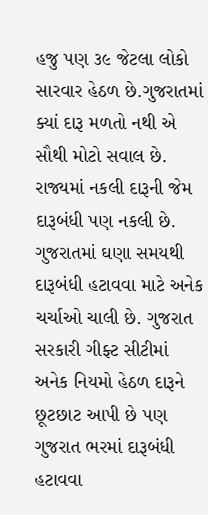હજુ પણ ૩૯ જેટલા લોકો સારવાર હેઠળ છે.ગુજરાતમાં ક્યાં દારૂ મળતો નથી એ સૌથી મોટો સવાલ છે. રાજ્યમાં નકલી દારૂની જેમ દારૂબંધી પણ નકલી છે. ગુજરાતમાં ઘણા સમયથી દારૂબંધી હટાવવા માટે અનેક ચર્ચાઓ ચાલી છે. ગુજરાત સરકારી ગીફ્ટ સીટીમાં અનેક નિયમો હેઠળ દારૂને છૂટછાટ આપી છે પણ ગુજરાત ભરમાં દારૂબંધી હટાવવા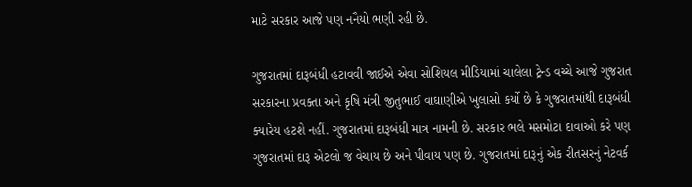માટે સરકાર આજે પણ નનૈયો ભણી રહી છે.

ગુજરાતમાં દારૂબંધી હટાવવી જાઈએ એવા સોશિયલ મીડિયામાં ચાલેલા ટ્રેન્ડ વચ્ચે આજે ગુજરાત સરકારના પ્રવક્તા અને કૃષિ મંત્રી જીતુભાઈ વાઘાણીએ ખુલાસો કર્યો છે કે ગુજરાતમાંથી દારૂબંધી ક્યારેય હટશે નહીં. ગુજરાતમાં દારૂબંધી માત્ર નામની છે. સરકાર ભલે મસમોટા દાવાઓ કરે પણ ગુજરાતમાં દારૂ એટલો જ વેચાય છે અને પીવાય પણ છે. ગુજરાતમાં દારૂનું એક રીતસરનું નેટવર્ક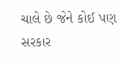ચાલે છે જેને કોઈ પણ સરકાર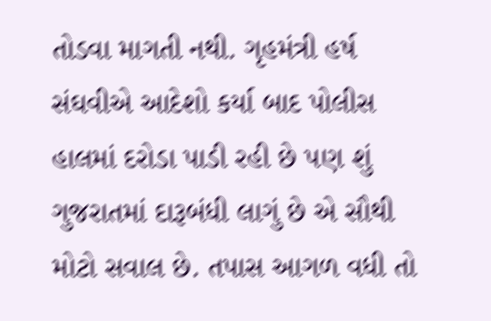તોડવા માગતી નથી. ગૃહમંત્રી હર્ષ સંઘવીએ આદેશો કર્યા બાદ પોલીસ હાલમાં દરોડા પાડી રહી છે પણ શું ગુજરાતમાં દારૂબંધી લાગું છે એ સૌથી મોટો સવાલ છે. તપાસ આગળ વધી તો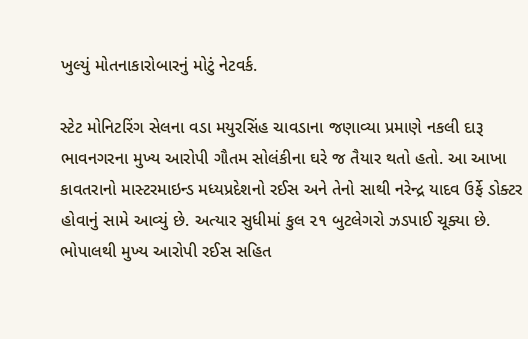ખુલ્યું મોતનાકારોબારનું મોટું નેટવર્ક.

સ્ટેટ મોનિટરિંગ સેલના વડા મયુરસિંહ ચાવડાના જણાવ્યા પ્રમાણે નકલી દારૂ ભાવનગરના મુખ્ય આરોપી ગૌતમ સોલંકીના ઘરે જ તૈયાર થતો હતો. આ આખા કાવતરાનો માસ્ટરમાઇન્ડ મધ્યપ્રદેશનો રઈસ અને તેનો સાથી નરેન્દ્ર યાદવ ઉર્ફે ડોક્ટર હોવાનું સામે આવ્યું છે. અત્યાર સુધીમાં કુલ ૨૧ બુટલેગરો ઝડપાઈ ચૂક્યા છે. ભોપાલથી મુખ્ય આરોપી રઈસ સહિત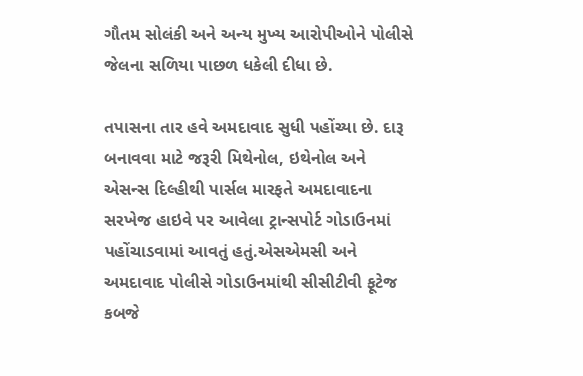ગૌતમ સોલંકી અને અન્ય મુખ્ય આરોપીઓને પોલીસે જેલના સળિયા પાછળ ધકેલી દીધા છે.

તપાસના તાર હવે અમદાવાદ સુધી પહોંચ્યા છે. દારૂ બનાવવા માટે જરૂરી મિથેનોલ, ઇથેનોલ અને એસન્સ દિલ્હીથી પાર્સલ મારફતે અમદાવાદના સરખેજ હાઇવે પર આવેલા ટ્રાન્સપોર્ટ ગોડાઉનમાં પહોંચાડવામાં આવતું હતું.એસએમસી અને અમદાવાદ પોલીસે ગોડાઉનમાંથી સીસીટીવી ફૂટેજ કબજે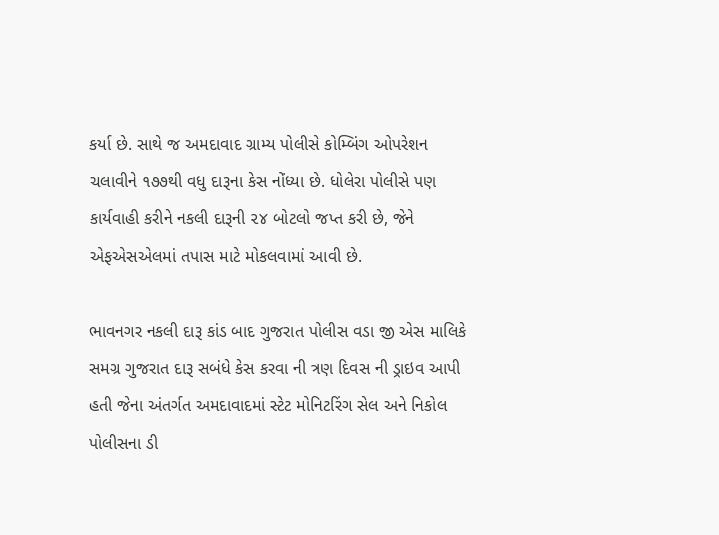કર્યા છે. સાથે જ અમદાવાદ ગ્રામ્ય પોલીસે કોમ્બિંગ ઓપરેશન ચલાવીને ૧૭૭થી વધુ દારૂના કેસ નોંધ્યા છે. ધોલેરા પોલીસે પણ કાર્યવાહી કરીને નકલી દારૂની ૨૪ બોટલો જપ્ત કરી છે, જેને એફએસએલમાં તપાસ માટે મોકલવામાં આવી છે.

ભાવનગર નકલી દારૂ કાંડ બાદ ગુજરાત પોલીસ વડા જી એસ માલિકે સમગ્ર ગુજરાત દારૂ સબંધે કેસ કરવા ની ત્રણ દિવસ ની ડ્રાઇવ આપી હતી જેના અંતર્ગત અમદાવાદમાં સ્ટેટ મોનિટરિંગ સેલ અને નિકોલ પોલીસના ડી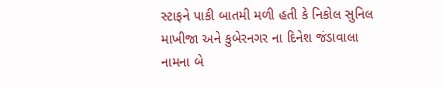સ્ટાફને પાકી બાતમી મળી હતી કે નિકોલ સુનિલ માખીજા અને કુબેરનગર ના દિનેશ જંડાવાલા નામના બે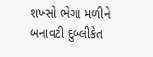શખ્સો ભેગા મળીને બનાવટી દુબ્લીકેત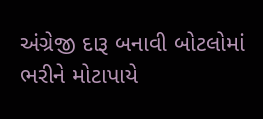અંગ્રેજી દારૂ બનાવી બોટલોમાં ભરીને મોટાપાયે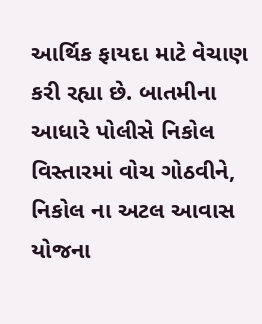આર્થિક ફાયદા માટે વેચાણ કરી રહ્યા છે. બાતમીના આધારે પોલીસે નિકોલ વિસ્તારમાં વોચ ગોઠવીને, નિકોલ ના અટલ આવાસ યોજના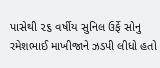પાસેથી ૨૬ વર્ષીય સુનિલ ઉર્ફે સોનુ રમેશભાઈ માખીજાને ઝડપી લીધો હતો